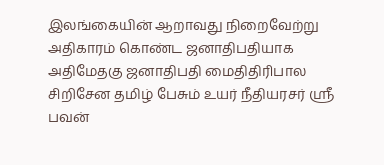இலங்கையின் ஆறாவது நிறைவேற்று அதிகாரம் கொண்ட ஜனாதிபதியாக அதிமேதகு ஜனாதிபதி மைதிதிரிபால சிறிசேன தமிழ் பேசும் உயர் நீதியரசர் ஸ்ரீ பவன்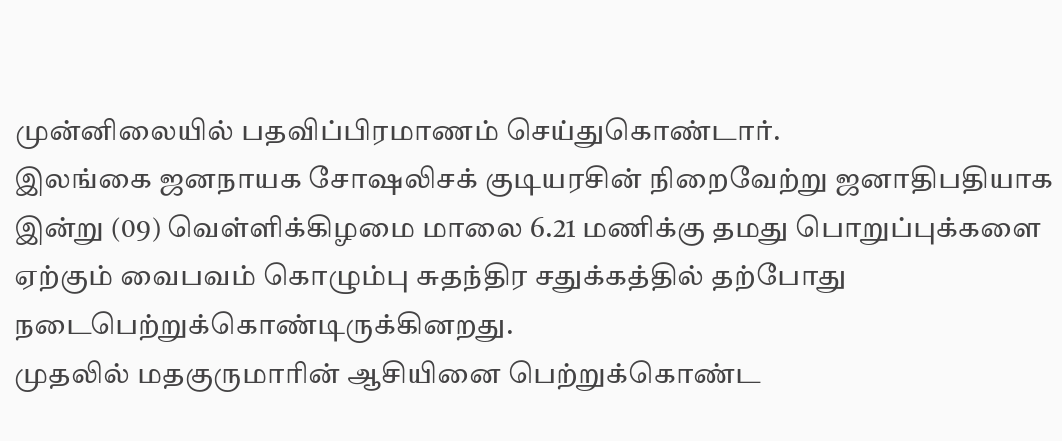முன்னிலையில் பதவிப்பிரமாணம் செய்துகொண்டார்.
இலங்கை ஜனநாயக சோஷலிசக் குடியரசின் நிறைவேற்று ஜனாதிபதியாக இன்று (09) வெள்ளிக்கிழமை மாலை 6.21 மணிக்கு தமது பொறுப்புக்களை ஏற்கும் வைபவம் கொழும்பு சுதந்திர சதுக்கத்தில் தற்போது நடைபெற்றுக்கொண்டிருக்கினறது.
முதலில் மதகுருமாரின் ஆசியினை பெற்றுக்கொண்ட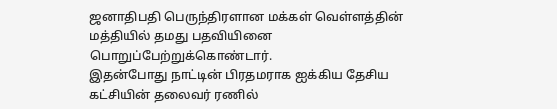ஜனாதிபதி பெருந்திரளான மக்கள் வெள்ளத்தின் மத்தியில் தமது பதவியினை பொறுப்பேற்றுக்கொண்டார்.
இதன்போது நாட்டின் பிரதமராக ஐக்கிய தேசிய கட்சியின் தலைவர் ரணில்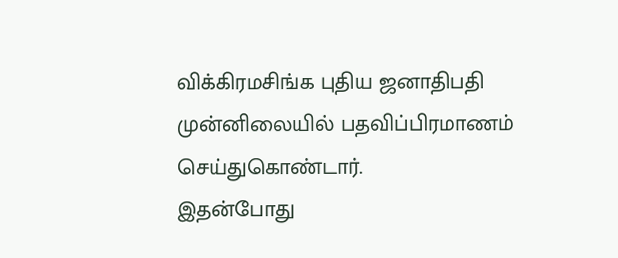விக்கிரமசிங்க புதிய ஜனாதிபதி முன்னிலையில் பதவிப்பிரமாணம் செய்துகொண்டார்.
இதன்போது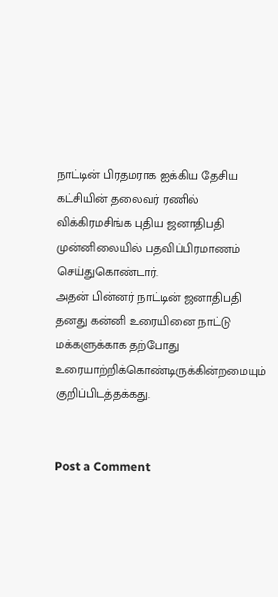நாட்டின் பிரதமராக ஐக்கிய தேசிய கட்சியின் தலைவர் ரணில் விக்கிரமசிங்க புதிய ஜனாதிபதி முன்னிலையில் பதவிப்பிரமாணம் செய்துகொண்டார்.
அதன் பின்னர் நாட்டின் ஜனாதிபதி தனது கன்னி உரையினை நாட்டு மக்களுக்காக தற்போது உரையாற்றிக்கொண்டிருக்கின்றமையும் குறிப்பிடத்தக்கது.


Post a Comment